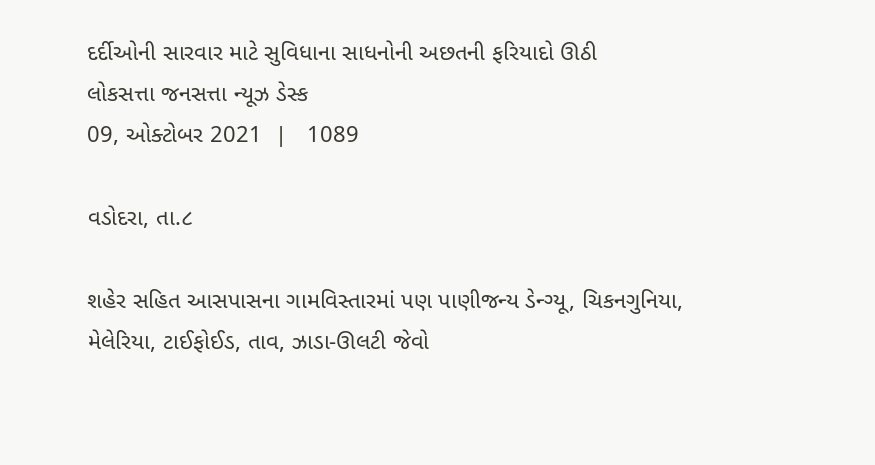દર્દીઓની સારવાર માટે સુવિધાના સાધનોની અછતની ફરિયાદો ઊઠી
લોકસત્તા જનસત્તા ન્યૂઝ ડેસ્ક
09, ઓક્ટોબર 2021  |   1089

વડોદરા, તા.૮

શહેર સહિત આસપાસના ગામવિસ્તારમાં પણ પાણીજન્ય ડેન્ગ્યૂ, ચિકનગુનિયા, મેલેરિયા, ટાઈફોઈડ, તાવ, ઝાડા-ઊલટી જેવો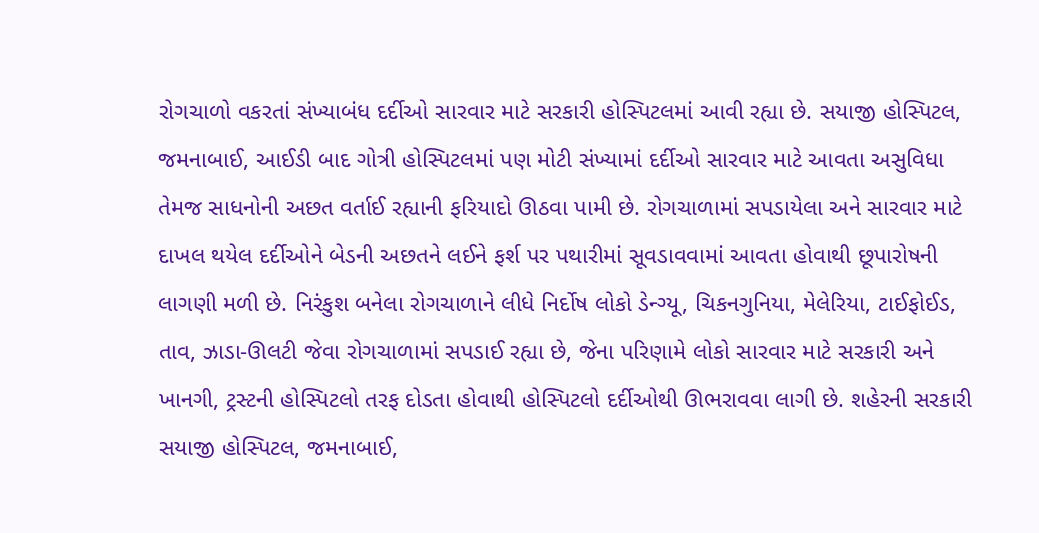રોગચાળો વકરતાં સંખ્યાબંધ દર્દીઓ સારવાર માટે સરકારી હોસ્પિટલમાં આવી રહ્યા છે. સયાજી હોસ્પિટલ, જમનાબાઈ, આઈડી બાદ ગોત્રી હોસ્પિટલમાં પણ મોટી સંખ્યામાં દર્દીઓ સારવાર માટે આવતા અસુવિધા તેમજ સાધનોની અછત વર્તાઈ રહ્યાની ફરિયાદો ઊઠવા પામી છે. રોગચાળામાં સપડાયેલા અને સારવાર માટે દાખલ થયેલ દર્દીઓને બેડની અછતને લઈને ફર્શ પર પથારીમાં સૂવડાવવામાં આવતા હોવાથી છૂપારોષની લાગણી મળી છે. નિરંકુશ બનેલા રોગચાળાને લીધે નિર્દોષ લોકો ડેન્ગ્યૂ, ચિકનગુનિયા, મેલેરિયા, ટાઈફોઈડ, તાવ, ઝાડા-ઊલટી જેવા રોગચાળામાં સપડાઈ રહ્યા છે, જેના પરિણામે લોકો સારવાર માટે સરકારી અને ખાનગી, ટ્રસ્ટની હોસ્પિટલો તરફ દોડતા હોવાથી હોસ્પિટલો દર્દીઓથી ઊભરાવવા લાગી છે. શહેરની સરકારી સયાજી હોસ્પિટલ, જમનાબાઈ,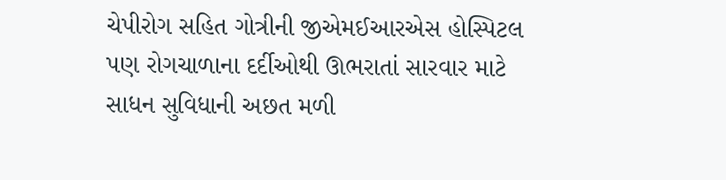ચેપીરોગ સહિત ગોત્રીની જીએમઈઆરએસ હોસ્પિટલ પણ રોગચાળાના દર્દીઓથી ઊભરાતાં સારવાર માટે સાધન સુવિધાની અછત મળી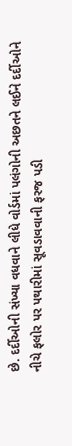છે. દર્દીઓની સંખ્યા વધવાને લીધે વોર્ડમાં પલંગોની અછતને લઈને દર્દીઓને નીચે ફલોર પર પથારીમાં સૂવડાવવાની ફરજ પડી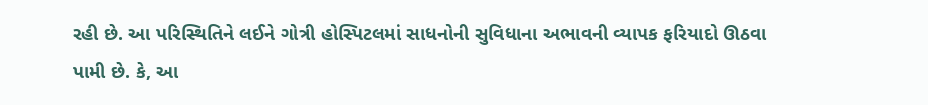રહી છે. આ પરિસ્થિતિને લઈને ગોત્રી હોસ્પિટલમાં સાધનોની સુવિધાના અભાવની વ્યાપક ફરિયાદો ઊઠવા પામી છે. કે, આ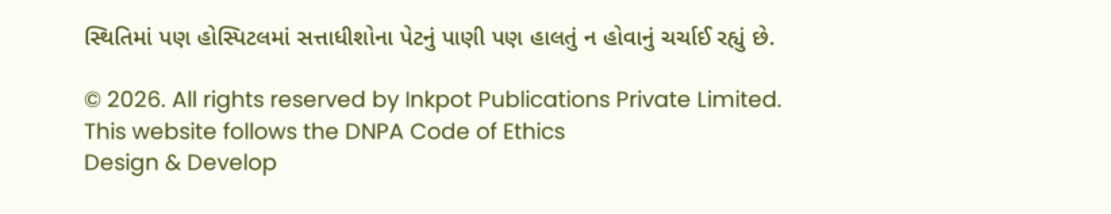સ્થિતિમાં પણ હોસ્પિટલમાં સત્તાધીશોના પેટનું પાણી પણ હાલતું ન હોવાનું ચર્ચાઈ રહ્યું છે.

© 2026. All rights reserved by Inkpot Publications Private Limited.
This website follows the DNPA Code of Ethics
Design & Develop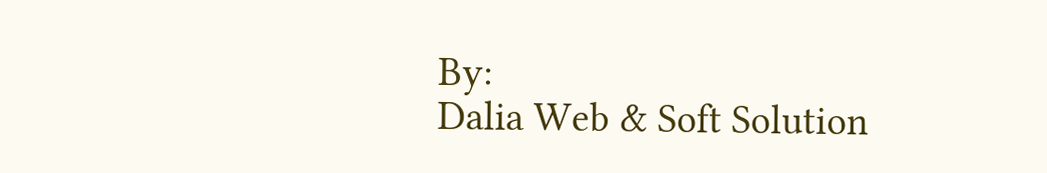By:
Dalia Web & Soft Solution